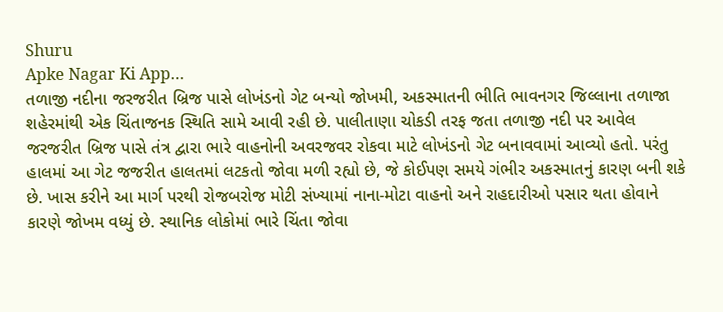Shuru
Apke Nagar Ki App…
તળાજી નદીના જરજરીત બ્રિજ પાસે લોખંડનો ગેટ બન્યો જોખમી, અકસ્માતની ભીતિ ભાવનગર જિલ્લાના તળાજા શહેરમાંથી એક ચિંતાજનક સ્થિતિ સામે આવી રહી છે. પાલીતાણા ચોકડી તરફ જતા તળાજી નદી પર આવેલ જરજરીત બ્રિજ પાસે તંત્ર દ્વારા ભારે વાહનોની અવરજવર રોકવા માટે લોખંડનો ગેટ બનાવવામાં આવ્યો હતો. પરંતુ હાલમાં આ ગેટ જજરીત હાલતમાં લટકતો જોવા મળી રહ્યો છે, જે કોઈપણ સમયે ગંભીર અકસ્માતનું કારણ બની શકે છે. ખાસ કરીને આ માર્ગ પરથી રોજબરોજ મોટી સંખ્યામાં નાના-મોટા વાહનો અને રાહદારીઓ પસાર થતા હોવાને કારણે જોખમ વધ્યું છે. સ્થાનિક લોકોમાં ભારે ચિંતા જોવા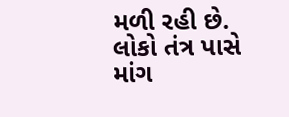મળી રહી છે. લોકો તંત્ર પાસે માંગ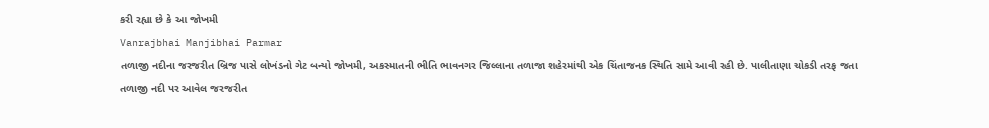કરી રહ્યા છે કે આ જોખમી
Vanrajbhai Manjibhai Parmar
તળાજી નદીના જરજરીત બ્રિજ પાસે લોખંડનો ગેટ બન્યો જોખમી, અકસ્માતની ભીતિ ભાવનગર જિલ્લાના તળાજા શહેરમાંથી એક ચિંતાજનક સ્થિતિ સામે આવી રહી છે. પાલીતાણા ચોકડી તરફ જતા તળાજી નદી પર આવેલ જરજરીત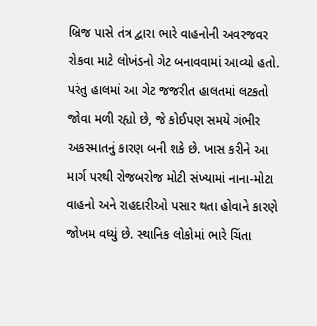બ્રિજ પાસે તંત્ર દ્વારા ભારે વાહનોની અવરજવર રોકવા માટે લોખંડનો ગેટ બનાવવામાં આવ્યો હતો. પરંતુ હાલમાં આ ગેટ જજરીત હાલતમાં લટકતો જોવા મળી રહ્યો છે, જે કોઈપણ સમયે ગંભીર અકસ્માતનું કારણ બની શકે છે. ખાસ કરીને આ માર્ગ પરથી રોજબરોજ મોટી સંખ્યામાં નાના-મોટા વાહનો અને રાહદારીઓ પસાર થતા હોવાને કારણે જોખમ વધ્યું છે. સ્થાનિક લોકોમાં ભારે ચિંતા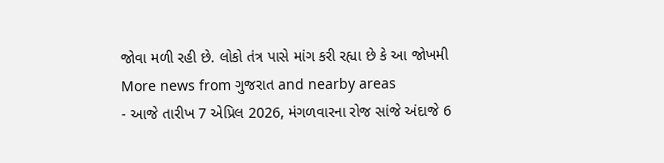જોવા મળી રહી છે. લોકો તંત્ર પાસે માંગ કરી રહ્યા છે કે આ જોખમી
More news from ગુજરાત and nearby areas
- આજે તારીખ 7 એપ્રિલ 2026, મંગળવારના રોજ સાંજે અંદાજે 6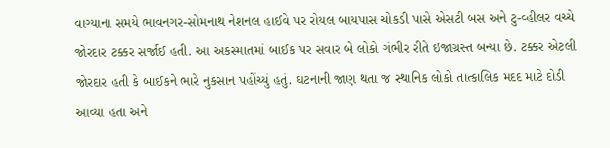વાગ્યાના સમયે ભાવનગર-સોમનાથ નેશનલ હાઈવે પર રોયલ બાયપાસ ચોકડી પાસે એસટી બસ અને ટુ-વ્હીલર વચ્ચે જોરદાર ટક્કર સર્જાઈ હતી. આ અકસ્માતમાં બાઈક પર સવાર બે લોકો ગંભીર રીતે ઇજાગ્રસ્ત બન્યા છે. ટક્કર એટલી જોરદાર હતી કે બાઈકને ભારે નુકસાન પહોંચ્યું હતું. ઘટનાની જાણ થતા જ સ્થાનિક લોકો તાત્કાલિક મદદ માટે દોડી આવ્યા હતા અને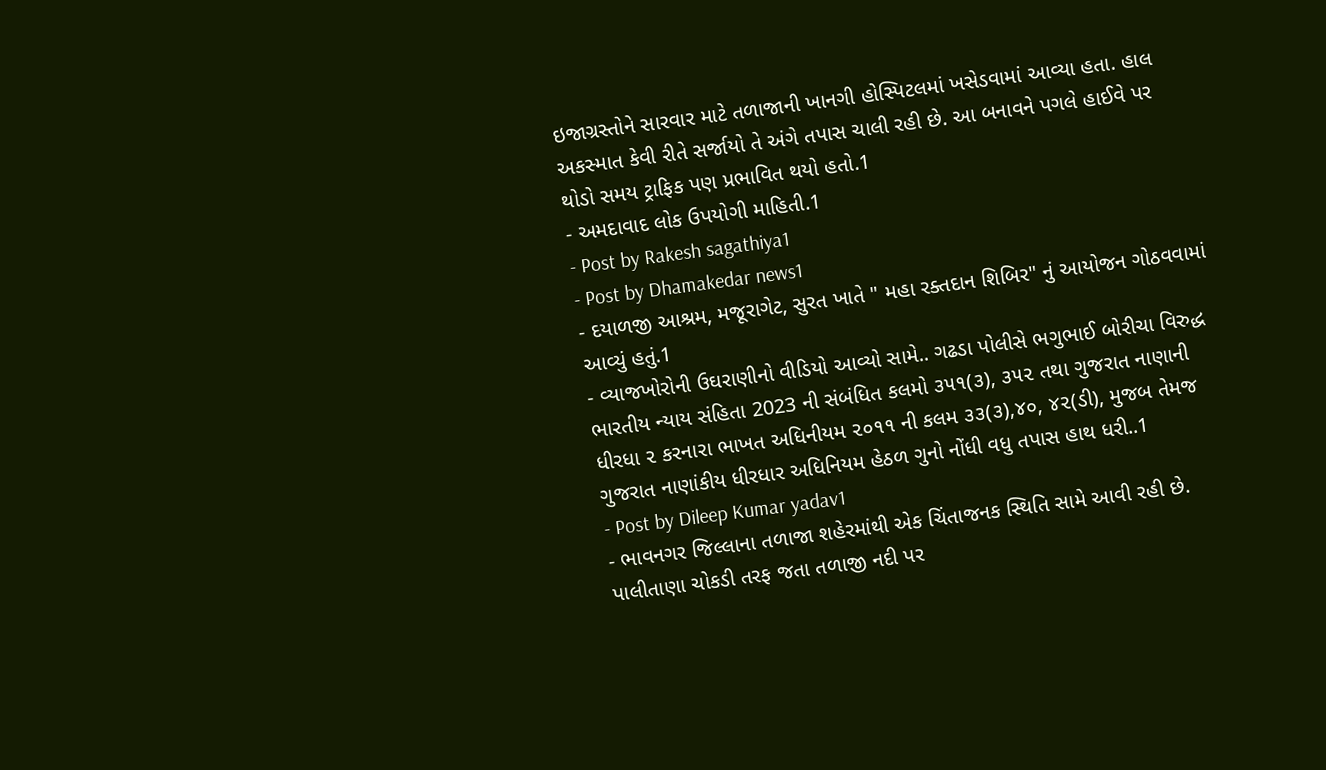ઇજાગ્રસ્તોને સારવાર માટે તળાજાની ખાનગી હોસ્પિટલમાં ખસેડવામાં આવ્યા હતા. હાલ અકસ્માત કેવી રીતે સર્જાયો તે અંગે તપાસ ચાલી રહી છે. આ બનાવને પગલે હાઈવે પર થોડો સમય ટ્રાફિક પણ પ્રભાવિત થયો હતો.1
- અમદાવાદ લોક ઉપયોગી માહિતી.1
- Post by Rakesh sagathiya1
- Post by Dhamakedar news1
- દયાળજી આશ્રમ, મજૂરાગેટ, સુરત ખાતે " મહા રક્તદાન શિબિર" નું આયોજન ગોઠવવામાં આવ્યું હતું.1
- વ્યાજખોરોની ઉઘરાણીનો વીડિયો આવ્યો સામે.. ગઢડા પોલીસે ભગુભાઈ બોરીચા વિરુદ્ધ ભારતીય ન્યાય સંહિતા 2023 ની સંબંધિત કલમો ૩૫૧(૩), ૩૫૨ તથા ગુજરાત નાણાની ધીરધા ૨ કરનારા ભાખત અધિનીયમ ૨૦૧૧ ની કલમ ૩૩(૩),૪૦, ૪૨(ડી), મુજબ તેમજ ગુજરાત નાણાંકીય ધીરધાર અધિનિયમ હેઠળ ગુનો નોંધી વધુ તપાસ હાથ ધરી..1
- Post by Dileep Kumar yadav1
- ભાવનગર જિલ્લાના તળાજા શહેરમાંથી એક ચિંતાજનક સ્થિતિ સામે આવી રહી છે. પાલીતાણા ચોકડી તરફ જતા તળાજી નદી પર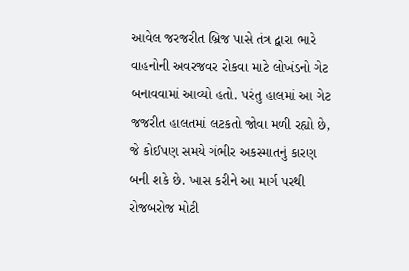આવેલ જરજરીત બ્રિજ પાસે તંત્ર દ્વારા ભારે વાહનોની અવરજવર રોકવા માટે લોખંડનો ગેટ બનાવવામાં આવ્યો હતો. પરંતુ હાલમાં આ ગેટ જજરીત હાલતમાં લટકતો જોવા મળી રહ્યો છે, જે કોઈપણ સમયે ગંભીર અકસ્માતનું કારણ બની શકે છે. ખાસ કરીને આ માર્ગ પરથી રોજબરોજ મોટી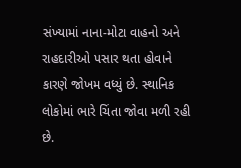સંખ્યામાં નાના-મોટા વાહનો અને રાહદારીઓ પસાર થતા હોવાને કારણે જોખમ વધ્યું છે. સ્થાનિક લોકોમાં ભારે ચિંતા જોવા મળી રહી છે.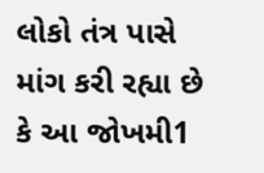લોકો તંત્ર પાસે માંગ કરી રહ્યા છે કે આ જોખમી1